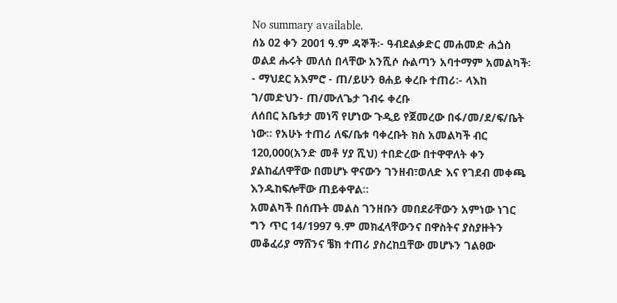No summary available.
ሰኔ 02 ቀን 2001 ዓ.ም ዳኞች፡- ዓብደልቃድር መሐመድ ሐጏስ ወልደ ሑሩት መለሰ በላቸው አንሺሶ ሱልጣን አባተማም አመልካች፡- ማህደር አእምሮ - ጠ/ይሁን ፀሐይ ቀረቡ ተጠሪ፡- ላእከ ገ/መድህን- ጠ/ሙለጌታ ገብሩ ቀረቡ
ለሰበር አቤቱታ መነሻ የሆነው ጉዲይ የጀመረው በፋ/መ/ደ/ፍ/ቤት ነው። የአሁኑ ተጠሪ ለፍ/ቤቱ ባቀረቡት ክስ አመልካች ብር 120,000(አንድ መቶ ሃያ ሺህ) ተበድረው በተዋዋለት ቀን ያልከፈለዋቸው በመሆኑ ዋናውን ገንዘብ፣ወለድ እና የገደብ መቀጫ እንዱከፍሎቸው ጠይቀዋል።
አመልካች በሰጡት መልስ ገንዘቡን መበደራቸውን አምነው ነገር ግን ጥር 14/1997 ዓ.ም መክፈላቸውንና በዋስትና ያስያዙትን መቆፈሪያ ማሸንና ቼክ ተጠሪ ያስረከቧቸው መሆኑን ገልፀው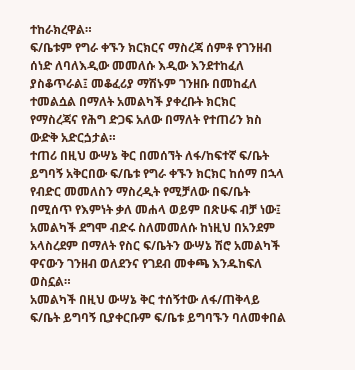ተከራክረዋል።
ፍ/ቤቱም የግራ ቀኙን ክርክርና ማስረጃ ሰምቶ የገንዘብ ሰነድ ለባለእዲው መመለሱ እዲው እንደተከፈለ ያስቆጥራል፤ መቆፈሪያ ማሽኑም ገንዘቡ በመከፈለ ተመልሷል በማለት አመልካች ያቀረቡት ክርክር የማስረጃና የሕግ ድጋፍ አለው በማለት የተጠሪን ክስ ውድቅ አድርጏታል።
ተጠሪ በዚህ ውሣኔ ቅር በመሰኘት ለፋ/ከፍተኛ ፍ/ቤት ይግባኝ አቅርበው ፍ/ቤቱ የግራ ቀኙን ክርክር ከሰማ በኋላ የብድር መመለስን ማስረዲት የሚቻለው በፍ/ቤት በሚሰጥ የእምነት ቃለ መሐላ ወይም በጽሁፍ ብቻ ነው፤
አመልካች ደግሞ ብድሩ ስለመመለሱ ከነዚህ በአንደም አላስረደም በማለት የስር ፍ/ቤትን ውሣኔ ሽሮ አመልካች ዋናውን ገንዘብ ወለደንና የገደብ መቀጫ እንዱከፍለ ወስኗል።
አመልካች በዚህ ውሣኔ ቅር ተሰኝተው ለፋ/ጠቅላይ ፍ/ቤት ይግባኝ ቢያቀርቡም ፍ/ቤቱ ይግባኙን ባለመቀበል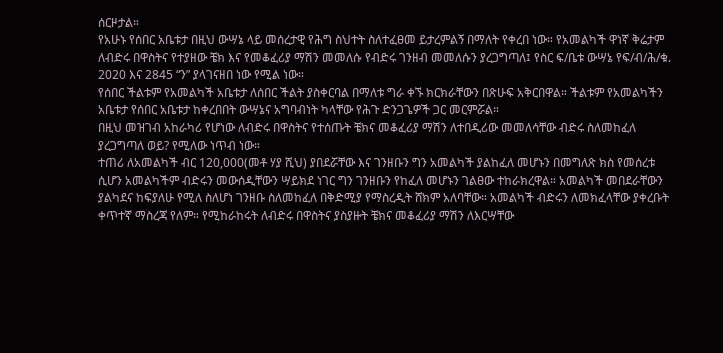ሰርዞታል።
የአሁኑ የሰበር አቤቱታ በዚህ ውሣኔ ላይ መሰረታዊ የሕግ ስህተት ስለተፈፀመ ይታረምልኝ በማለት የቀረበ ነው። የአመልካች ዋነኛ ቅሬታም ለብድሩ በዋስትና የተያዘው ቼክ እና የመቆፈሪያ ማሽን መመለሱ የብድሩ ገንዘብ መመለሱን ያረጋግጣለ፤ የስር ፍ/ቤቱ ውሣኔ የፍ/ብ/ሕ/ቁ. 2020 እና 2845 “ን” ያላገናዘበ ነው የሚል ነው።
የሰበር ችልቱም የአመልካች አቤቱታ ለሰበር ችልት ያስቀርባል በማለቱ ግራ ቀኙ ክርክራቸውን በጽሁፍ አቅርበዋል። ችልቱም የአመልካችን አቤቱታ የሰበር አቤቱታ ከቀረበበት ውሣኔና አግባብነት ካላቸው የሕጉ ድንጋጌዎች ጋር መርምሯል።
በዚህ መዝገብ አከራካሪ የሆነው ለብድሩ በዋስትና የተሰጡት ቼክና መቆፈሪያ ማሽን ለተበዲሪው መመለሳቸው ብድሩ ስለመከፈለ ያረጋግጣለ ወይ? የሚለው ነጥብ ነው።
ተጠሪ ለአመልካች ብር 120,000(መቶ ሃያ ሺህ) ያበደሯቸው እና ገንዘቡን ግን አመልካች ያልከፈለ መሆኑን በመግለጽ ክስ የመሰረቱ ሲሆን አመልካችም ብድሩን መውሰዲቸውን ሣይክደ ነገር ግን ገንዘቡን የከፈለ መሆኑን ገልፀው ተከራክረዋል። አመልካች መበደራቸውን ያልካደና ከፍያለሁ የሚለ ስለሆነ ገንዘቡ ስለመከፈለ በቅድሚያ የማስረዲት ሸክም አለባቸው። አመልካች ብድሩን ለመክፈላቸው ያቀረቡት ቀጥተኛ ማስረጃ የለም። የሚከራከሩት ለብድሩ በዋስትና ያስያዙት ቼክና መቆፈሪያ ማሽን ለእርሣቸው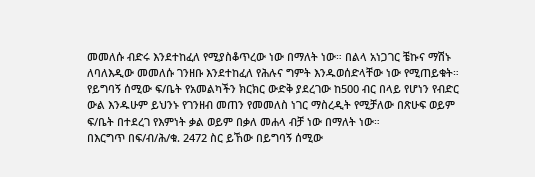መመለሱ ብድሩ እንደተከፈለ የሚያስቆጥረው ነው በማለት ነው። በልላ አነጋገር ቼኩና ማሽኑ ለባለእዲው መመለሱ ገንዘቡ እንደተከፈለ የሕሉና ግምት እንዱወሰድላቸው ነው የሚጠይቁት።
የይግባኝ ሰሚው ፍ/ቤት የአመልካችን ክርክር ውድቅ ያደረገው ከ500 ብር በላይ የሆነን የብድር ውል እንዱሁም ይህንኑ የገንዘብ መጠን የመመለስ ነገር ማስረዲት የሚቻለው በጽሁፍ ወይም ፍ/ቤት በተደረገ የእምነት ቃል ወይም በቃለ መሐላ ብቻ ነው በማለት ነው።
በእርግጥ በፍ/ብ/ሕ/ቁ. 2472 ስር ይኸው በይግባኝ ሰሚው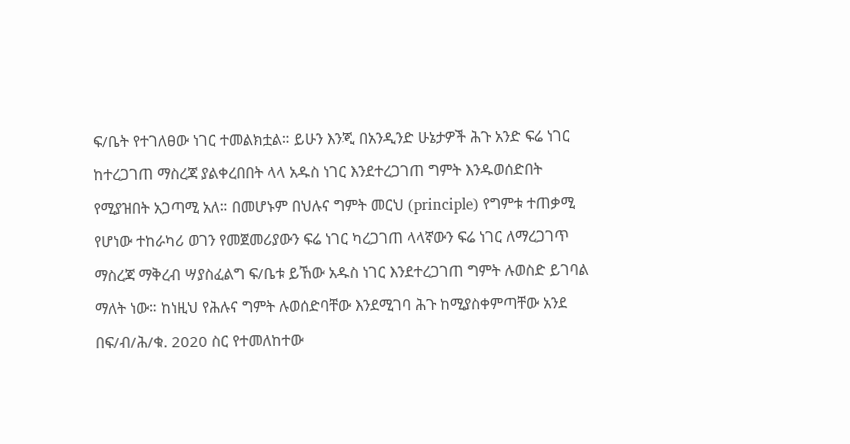ፍ/ቤት የተገለፀው ነገር ተመልክቷል። ይሁን እንጂ በአንዲንድ ሁኔታዎች ሕጉ አንድ ፍሬ ነገር ከተረጋገጠ ማስረጃ ያልቀረበበት ላላ አዱስ ነገር እንደተረጋገጠ ግምት እንዱወሰድበት የሚያዝበት አጋጣሚ አለ። በመሆኑም በህሉና ግምት መርህ (principle) የግምቱ ተጠቃሚ የሆነው ተከራካሪ ወገን የመጀመሪያውን ፍሬ ነገር ካረጋገጠ ላላኛውን ፍሬ ነገር ለማረጋገጥ ማስረጃ ማቅረብ ሣያስፈልግ ፍ/ቤቱ ይኸው አዱስ ነገር እንደተረጋገጠ ግምት ሉወስድ ይገባል ማለት ነው። ከነዚህ የሕሉና ግምት ሉወሰድባቸው እንደሚገባ ሕጉ ከሚያስቀምጣቸው አንደ በፍ/ብ/ሕ/ቁ. 2020 ስር የተመለከተው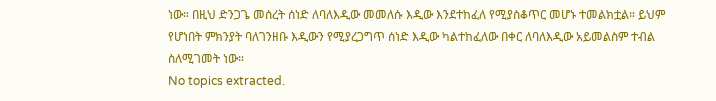ነው። በዚህ ድንጋጌ መሰረት ሰነድ ለባለእዲው መመለሱ እዲው እንደተከፈለ የሚያስቆጥር መሆኑ ተመልክቷል። ይህም የሆነበት ምክንያት ባለገንዘቡ እዲውን የሚያረጋግጥ ሰነድ እዲው ካልተከፈለው በቀር ለባለእዲው አይመልስም ተብል ስለሚገመት ነው።
No topics extracted.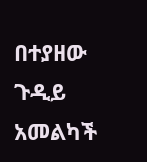በተያዘው ጉዲይ አመልካች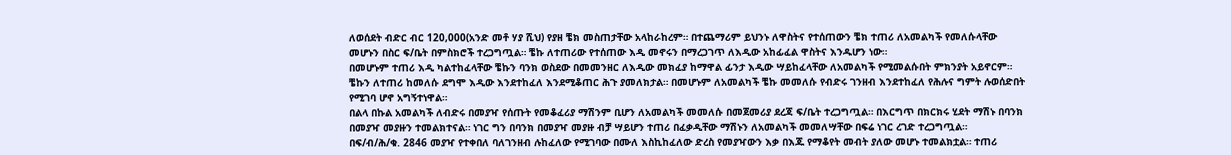ለወሰደት ብድር ብር 120,000(አንድ መቶ ሃያ ሺህ) የያዘ ቼክ መስጠታቸው አላከራከረም። በተጨማሪም ይህንኑ ለዋስትና የተሰጠውን ቼክ ተጠሪ ለአመልካች የመለሱላቸው መሆኑን በስር ፍ/ቤት በምስክሮች ተረጋግጧል። ቼኩ ለተጠሪው የተሰጠው እዲ መኖሩን በማረጋገጥ ለእዲው አከፊፈል ዋስትና እንዱሆን ነው።
በመሆኑም ተጠሪ እዲ ካልተከፈላቸው ቼኩን ባንክ ወስደው በመመንዘር ለእዲው መክፈያ ከማዋል ፊንታ እዲው ሣይከፈላቸው ለአመልካች የሚመልሱበት ምክንያት አይኖርም። ቼኩን ለተጠሪ ከመለሱ ደግሞ እዲው እንደተከፈለ እንደሚቆጠር ሕጉ ያመለክታል። በመሆኑም ለአመልካች ቼኩ መመለሱ የብድሩ ገንዘብ እንደተከፈለ የሕሉና ግምት ሉወሰድበት የሚገባ ሆኖ አግኝተነዋል።
በልላ በኩል አመልካች ለብድሩ በመያዣ የሰጡት የመቆፈሪያ ማሽንም ቢሆን ለአመልካች መመለሱ በመጀመሪያ ደረጃ ፍ/ቤት ተረጋግጧል። በእርግጥ በክርክሩ ሂደት ማሽኑ በባንክ በመያዣ መያዙን ተመልክተናል። ነገር ግን በባንክ በመያዣ መያዙ ብቻ ሣይሆን ተጠሪ በፈቃዲቸው ማሽኑን ለአመልካች መመለሣቸው በፍሬ ነገር ረገድ ተረጋግጧል።
በፍ/ብ/ሕ/ቁ. 2846 መያዣ የተቀበለ ባለገንዘብ ሉከፈለው የሚገባው በሙለ እስኪከፈለው ድረስ የመያዣውን እቃ በእጁ የማቆየት መብት ያለው መሆኑ ተመልክቷል። ተጠሪ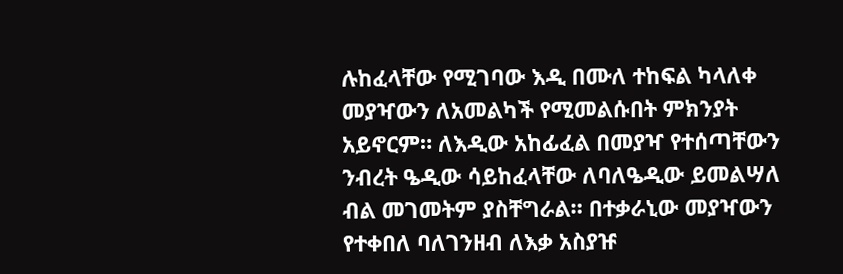ሉከፈላቸው የሚገባው እዲ በሙለ ተከፍል ካላለቀ መያዣውን ለአመልካች የሚመልሱበት ምክንያት አይኖርም። ለእዲው አከፊፈል በመያዣ የተሰጣቸውን ንብረት ዔዲው ሳይከፈላቸው ለባለዔዲው ይመልሣለ ብል መገመትም ያስቸግራል። በተቃራኒው መያዣውን የተቀበለ ባለገንዘብ ለእቃ አስያዡ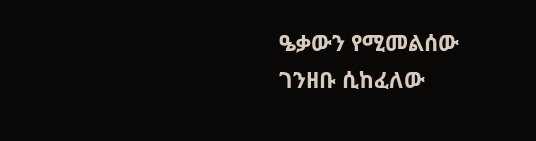ዔቃውን የሚመልሰው ገንዘቡ ሲከፈለው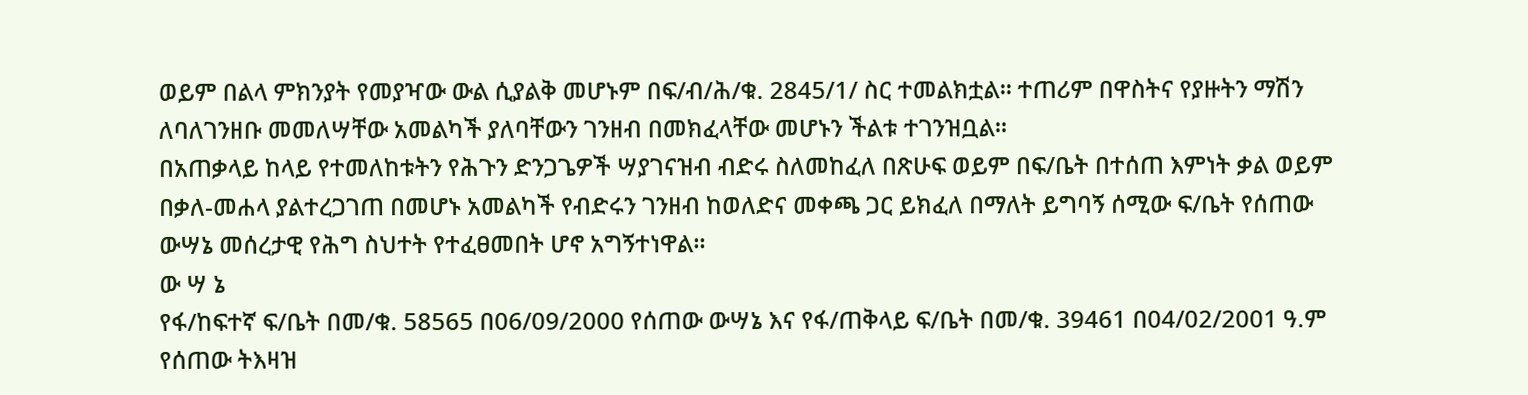ወይም በልላ ምክንያት የመያዣው ውል ሲያልቅ መሆኑም በፍ/ብ/ሕ/ቁ. 2845/1/ ስር ተመልክቷል። ተጠሪም በዋስትና የያዙትን ማሽን ለባለገንዘቡ መመለሣቸው አመልካች ያለባቸውን ገንዘብ በመክፈላቸው መሆኑን ችልቱ ተገንዝቧል።
በአጠቃላይ ከላይ የተመለከቱትን የሕጉን ድንጋጌዎች ሣያገናዝብ ብድሩ ስለመከፈለ በጽሁፍ ወይም በፍ/ቤት በተሰጠ እምነት ቃል ወይም በቃለ-መሐላ ያልተረጋገጠ በመሆኑ አመልካች የብድሩን ገንዘብ ከወለድና መቀጫ ጋር ይክፈለ በማለት ይግባኝ ሰሚው ፍ/ቤት የሰጠው ውሣኔ መሰረታዊ የሕግ ስህተት የተፈፀመበት ሆኖ አግኝተነዋል።
ው ሣ ኔ
የፋ/ከፍተኛ ፍ/ቤት በመ/ቁ. 58565 በ06/09/2000 የሰጠው ውሣኔ እና የፋ/ጠቅላይ ፍ/ቤት በመ/ቁ. 39461 በ04/02/2001 ዓ.ም የሰጠው ትእዛዝ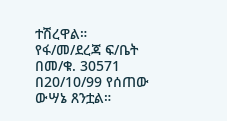ተሽረዋል።
የፋ/መ/ደረጃ ፍ/ቤት በመ/ቁ. 30571 በ20/10/99 የሰጠው ውሣኔ ጸንቷል።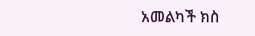አመልካች ክስ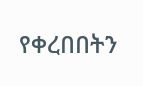የቀረበበትን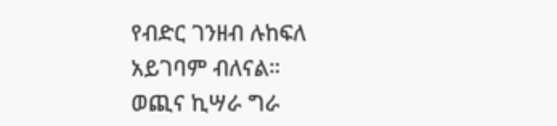የብድር ገንዘብ ሉከፍለ አይገባም ብለናል።
ወጪና ኪሣራ ግራ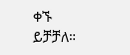ቀኙ ይቻቻለ።